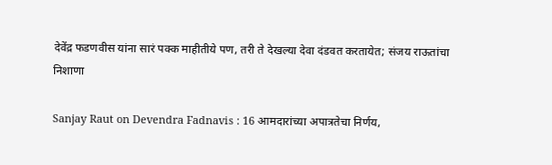देवेंद्र फडणवीस यांना सारं पक्क माहीतीये पण, तरी ते देखल्या देवा दंडवत करतायेत; संजय राऊतांचा निशाणा

Sanjay Raut on Devendra Fadnavis : 16 आमदारांच्या अपात्रतेचा निर्णय,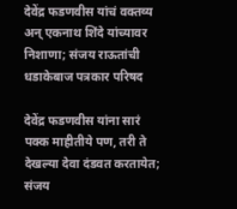देवेंद्र फडणवीस यांचं वक्तव्य अन् एकनाथ शिंदे यांच्यावर निशाणा; संजय राऊतांची धडाकेबाज पत्रकार परिषद

देवेंद्र फडणवीस यांना सारं पक्क माहीतीये पण, तरी ते देखल्या देवा दंडवत करतायेत; संजय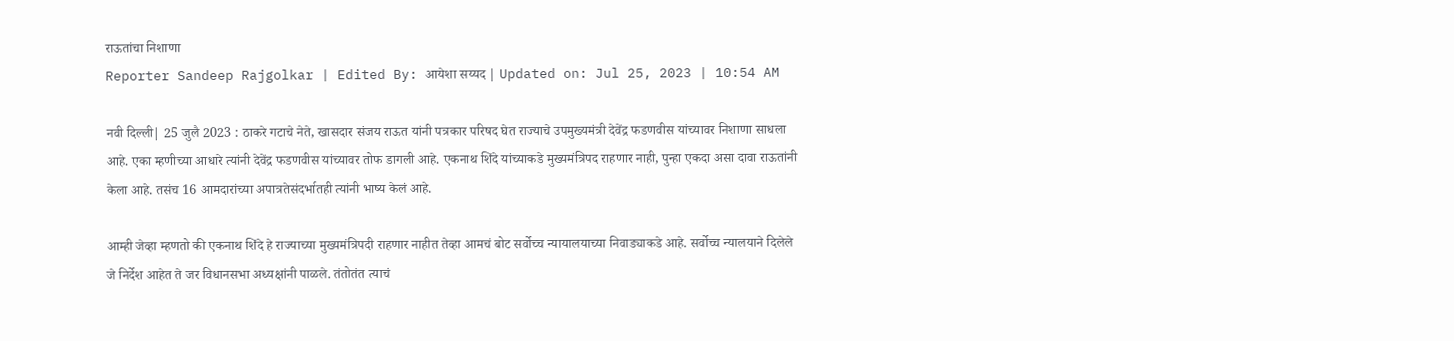राऊतांचा निशाणा
Reporter Sandeep Rajgolkar | Edited By: आयेशा सय्यद | Updated on: Jul 25, 2023 | 10:54 AM

नवी दिल्ली| 25 जुलै 2023 : ठाकरे गटाचे नेते, खासदार संजय राऊत यांनी पत्रकार परिषद घेत राज्याचे उपमुख्यमंत्री देवेंद्र फडणवीस यांच्यावर निशाणा साधला आहे. एका म्हणीच्या आधारे त्यांनी देवेंद्र फडणवीस यांच्यावर तोफ डागली आहे. एकनाथ शिंदे यांच्याकडे मुख्यमंत्रिपद राहणार नाही, पुन्हा एकदा असा दावा राऊतांनी केला आहे. तसंच 16 आमदारांच्या अपात्रतेसंदर्भातही त्यांनी भाष्य केलं आहे.

आम्ही जेव्हा म्हणतो की एकनाथ शिंदे हे राज्याच्या मुख्यमंत्रिपदी राहणार नाहीत तेव्हा आमचं बोट सर्वोच्च न्यायालयाच्या निवाड्याकडे आहे. सर्वोच्च न्यालयाने दिलेले जे निर्देश आहेत ते जर विधानसभा अध्यक्षांनी पाळले. तंतोतंत त्याचं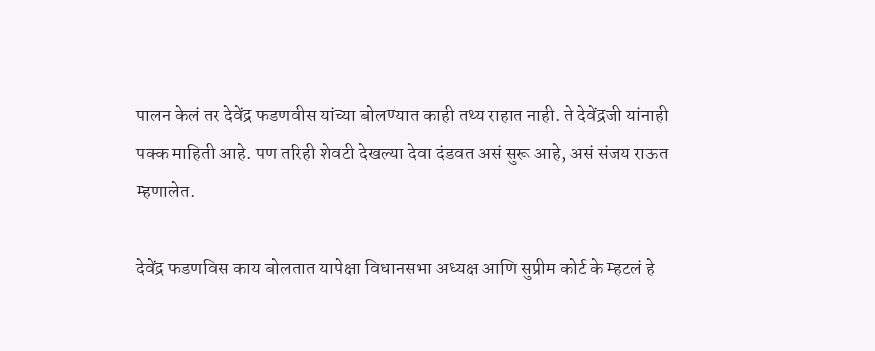पालन केलं तर देवेंद्र फडणवीस यांच्या बोलण्यात काही तथ्य राहात नाही. ते देवेंद्रजी यांनाही पक्क माहिती आहे. पण तरिही शेवटी देखल्या देवा दंडवत असं सुरू आहे, असं संजय राऊत म्हणालेत.

देवेंद्र फडणविस काय बोलतात यापेक्षा विधानसभा अध्यक्ष आणि सुप्रीम कोर्ट के म्हटलं हे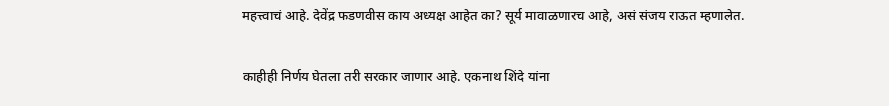महत्त्वाचं आहे. देवेंद्र फडणवीस काय अध्यक्ष आहेत का? सूर्य मावाळणारच आहे, असं संजय राऊत म्हणालेत.

काहीही निर्णय घेतला तरी सरकार जाणार आहे. एकनाथ शिंदे यांना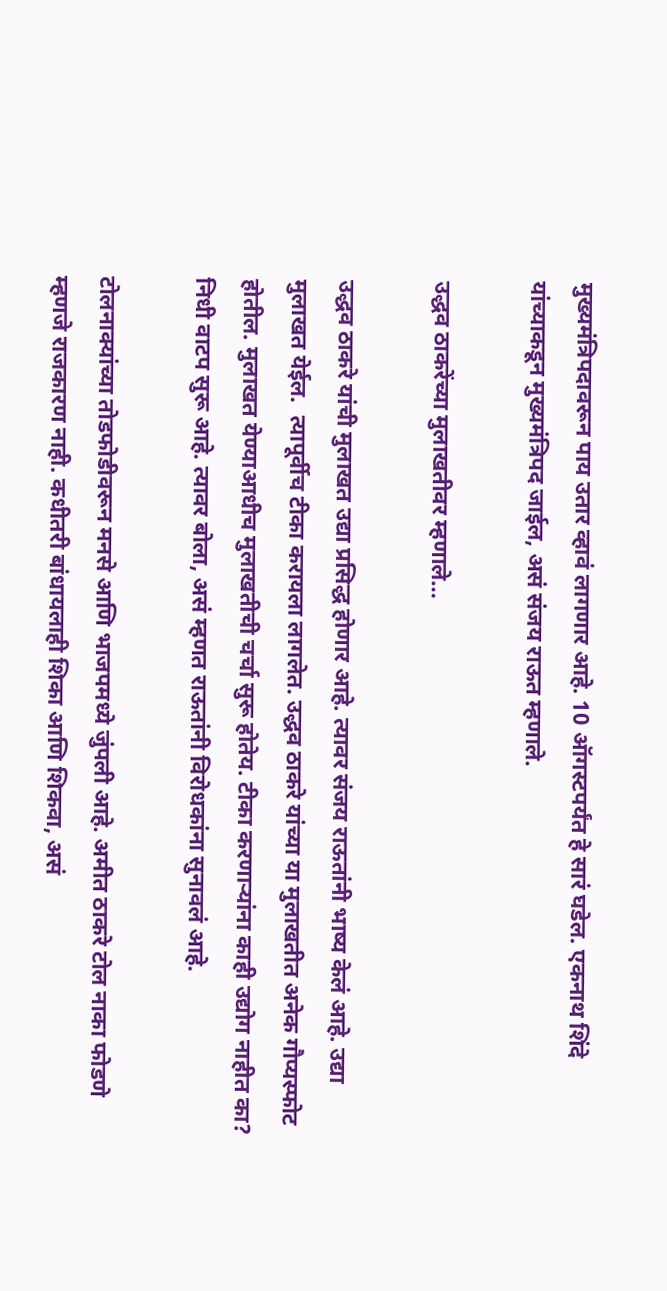मुख्यमंत्रिपदावरून पाय उतार व्हावं लागणार आहे. 10 ऑगस्टपर्यंत हे सारं घडेल. एकनाथ शिंदे यांच्याकडून मुख्यमंत्रिपद जाईल, असं संजय राऊत म्हणाले.

उद्धव ठाकरेंच्या मुलाखतीवर म्हणाले…

उद्धव ठाकरे यांची मुलाखत उद्या प्रसिद्ध होणार आहे. त्यावर संजय राऊतांनी भाष्य केलं आहे. उद्या मुलाखत येईल.  त्यापूर्वीच टीका करायला लागलेत. उद्धव ठाकरे यांच्या या मुलाखतीत अनेक गौप्यस्फोट होतील. मुलाखत येण्याआधीच मुलाखतीची चर्चा सुरू होतेय. टीका करणाऱ्यांना काही उद्योग नाहीत का? निधी वाटप सुरू आहे. त्यावर बोला, असं म्हणत राऊतांनी विरोधकांना सुनावलं आहे.

टोलनाक्यांच्या तोडफोडीवरून मनसे आणि भाजपमध्ये जुंपली आहे. अमीत ठाकरे टोल नाका फोडणे म्हणजे राजकारण नाही. कधीतरी बांधायलाही शिका आणि शिकवा, असं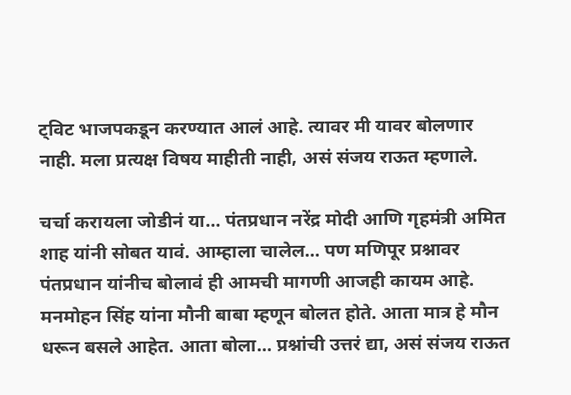ट्विट भाजपकडून करण्यात आलं आहे. त्यावर मी यावर बोलणार नाही. मला प्रत्यक्ष विषय माहीती नाही, असं संजय राऊत म्हणाले.

चर्चा करायला जोडीनं या… पंतप्रधान नरेंद्र मोदी आणि गृहमंत्री अमित शाह यांनी सोबत यावं. आम्हाला चालेल… पण मणिपूर प्रश्नावर पंतप्रधान यांनीच बोलावं ही आमची मागणी आजही कायम आहे. मनमोहन सिंह यांना मौनी बाबा म्हणून बोलत होते. आता मात्र हे मौन धरून बसले आहेत. आता बोला… प्रश्नांची उत्तरं द्या, असं संजय राऊत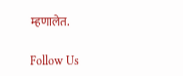म्हणालेत.

Follow Us